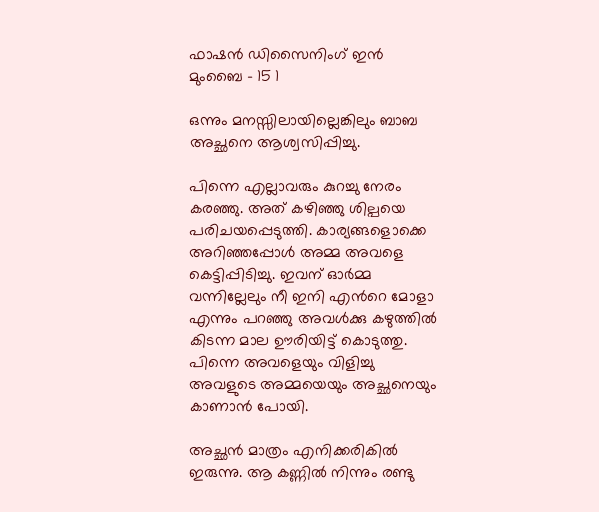ഫാഷന്‍ ഡിസൈനിംഗ് ഇന്‍ മുംബൈ – 15 1

ഒന്നും മനസ്സിലായില്ലെങ്കിലും ബാബ അച്ഛനെ ആശ്വസിപ്പിച്ചു.

പിന്നെ എല്ലാവരും കുറച്ചു നേരം കരഞ്ഞു. അത് കഴിഞ്ഞു ശില്പയെ പരിചയപ്പെടുത്തി. കാര്യങ്ങളൊക്കെ അറിഞ്ഞപ്പോള്‍ അമ്മ അവളെ കെട്ടിപ്പിടിച്ചു. ഇവന് ഓര്‍മ്മ വന്നില്ലേലും നീ ഇനി എന്‍റെ മോളാ എന്നും പറഞ്ഞു അവള്‍ക്കു കഴുത്തില്‍ കിടന്ന മാല ഊരിയിട്ട് കൊടുത്തു. പിന്നെ അവളെയും വിളിച്ചു അവളുടെ അമ്മയെയും അച്ഛനെയും കാണാന്‍ പോയി.

അച്ഛന്‍ മാത്രം എനിക്കരികില്‍ ഇരുന്നു. ആ കണ്ണില്‍ നിന്നും രണ്ടു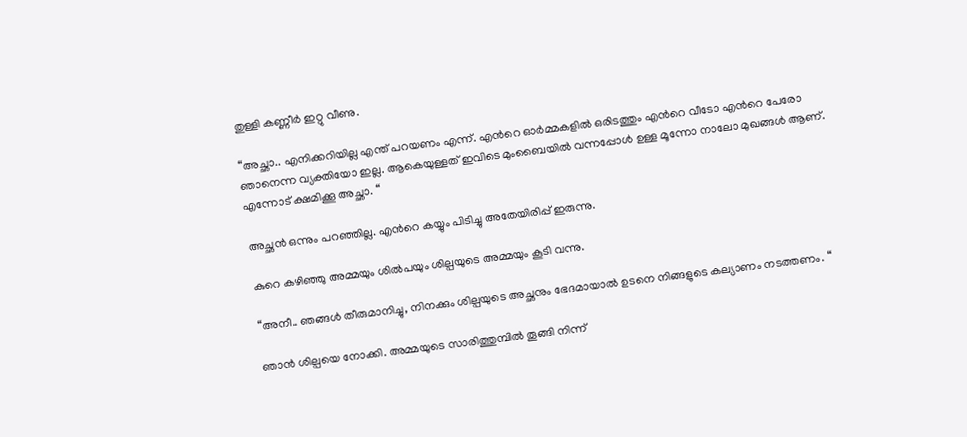തുള്ളി കണ്ണീര്‍ ഇറ്റു വീണു.

“അച്ഛാ.. എനിക്കറിയില്ല എന്ത് പറയണം എന്ന്. എന്‍റെ ഓര്‍മ്മകളില്‍ ഒരിടത്തും എന്‍റെ വീടോ എന്‍റെ പേരോ ഞാനെന്ന വ്യക്തിയോ ഇല്ല. ആകെയുള്ളത് ഇവിടെ മുംബൈയില്‍‍‍‍‍‍‍‍‍‍‍‍‍‍‍‍‍‍‍‍‍‍‍‍‍‍‍‍‍‍‍‍‍‍‍‍‍‍‍‍‍‍‍‍‍‍‍‍‍‍‍‍‍‍‍‍ വന്നപ്പോള്‍ ഉള്ള മൂന്നോ നാലോ മുഖങ്ങള്‍ ആണ്. എന്നോട് ക്ഷമിക്കൂ അച്ഛാ. “

അച്ഛന്‍ ഒന്നും പറഞ്ഞില്ല. എന്‍റെ കയ്യും പിടിച്ചു അതേയിരിപ്പ് ഇരുന്നു.

കുറെ കഴിഞ്ഞു അമ്മയും ശില്‍പയും ശില്പയുടെ അമ്മയും കൂടി വന്നു.

“അനീ.. ഞങ്ങള്‍‍‍‍‍‍‍‍‍‍‍‍‍‍‍‍‍‍‍‍‍‍‍‍‍‍‍‍‍‍‍‍‍‍‍‍‍‍‍‍‍‍‍‍‍‍‍‍‍‍‍‍‍‍‍‍‍‍‍ തീരുമാനിച്ചു, നിനക്കും ശില്പയുടെ അച്ഛനും ഭേദമായാല്‍ ഉടനെ നിങ്ങളുടെ കല്യാണം നടത്തണം. “

ഞാന്‍ ശില്പയെ നോക്കി. അമ്മയുടെ സാരിത്തുമ്പില്‍ തൂങ്ങി നിന്ന്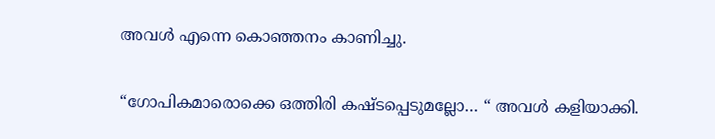അവള്‍ എന്നെ കൊഞ്ഞനം കാണിച്ചു.

“ഗോപികമാരൊക്കെ ഒത്തിരി കഷ്ടപ്പെടുമല്ലോ… “ അവള്‍ കളിയാക്കി.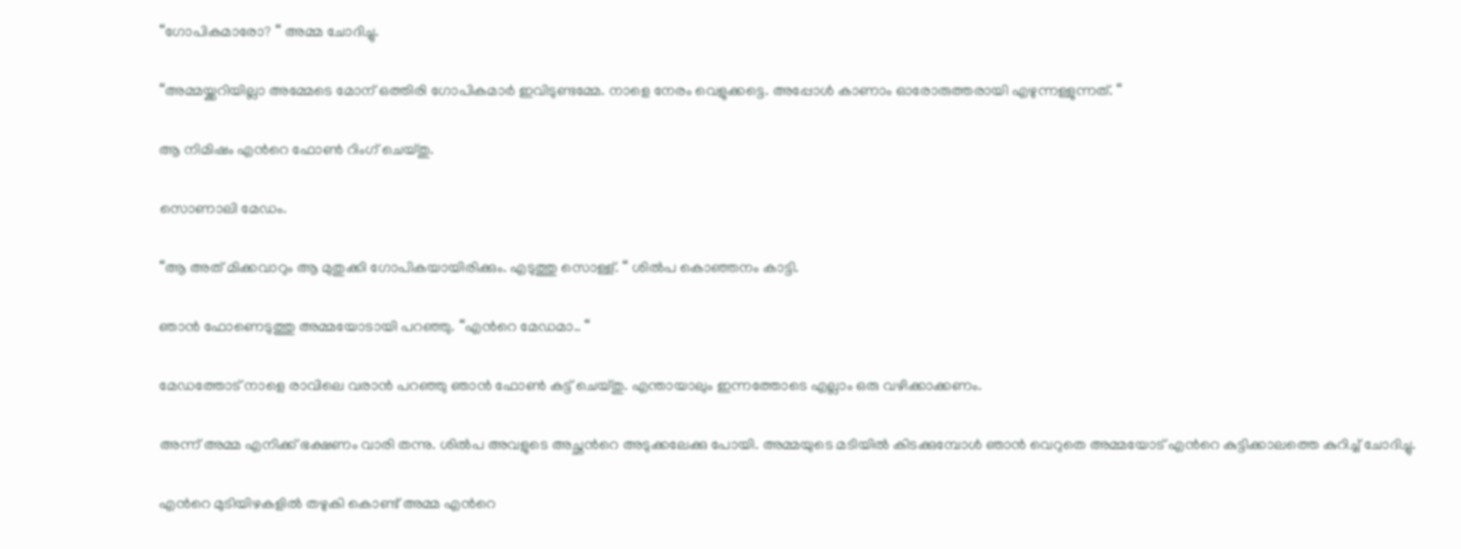“ഗോപികമാരോ? “ അമ്മ ചോദിച്ചു.

“അമ്മയ്ക്കറിയില്ലാ അമ്മേടെ മോന് ഒത്തിരി ഗോപികമാര്‍ ഇവിടുണ്ടമ്മേ. നാളെ നേരം വെളുക്കട്ടെ. അപ്പോള്‍ കാണാം ഓരോരുത്തരായി എഴുന്നള്ളുന്നത്. “

ആ നിമിഷം എന്‍റെ ഫോണ്‍ റിംഗ് ചെയ്തു.

സൊണാലി മേഡം.

“ആ അത് മിക്കവാറും ആ മുതുക്കി ഗോപികയായിരിക്കും. എടുത്തു സൊള്ള്. “ ശില്‍പ കൊഞ്ഞനം കാട്ടി.

ഞാന്‍ ഫോണെടുത്തു അമ്മയോടായി പറഞ്ഞു. “എന്‍റെ മേഡമാ.. “

മേഡത്തോട് നാളെ രാവിലെ വരാന്‍ പറഞ്ഞു ഞാന്‍ ഫോണ്‍ കട്ട് ചെയ്തു. എന്തായാലും ഇന്നത്തോടെ എല്ലാം ഒരു വഴിക്കാക്കണം.

അന്ന് അമ്മ എനിക്ക് ഭക്ഷണം വാരി തന്നു. ശില്‍പ അവളുടെ അച്ഛന്‍റെ അടുക്കലേക്കു പോയി. അമ്മയുടെ മടിയില്‍ കിടക്കുമ്പോള്‍ ഞാന്‍ വെറുതെ അമ്മയോട് എന്‍റെ കുട്ടിക്കാലത്തെ കുറിച്ച് ചോദിച്ചു.

എന്‍റെ മുടിയിഴകളില്‍ തഴുകി കൊണ്ട് അമ്മ എന്‍റെ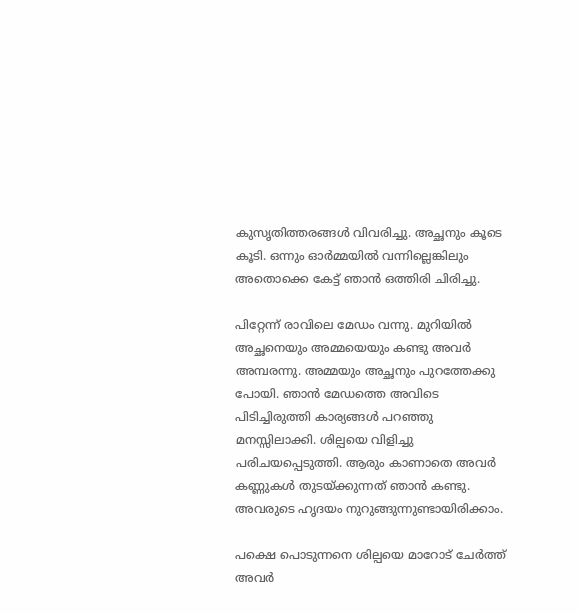കുസൃതിത്തരങ്ങള്‍ വിവരിച്ചു. അച്ഛനും കൂടെ കൂടി. ഒന്നും ഓര്‍മ്മയില്‍ വന്നില്ലെങ്കിലും അതൊക്കെ കേട്ട് ഞാന്‍ ഒത്തിരി ചിരിച്ചു.

പിറ്റേന്ന് രാവിലെ മേഡം വന്നു. മുറിയില്‍ അച്ഛനെയും അമ്മയെയും കണ്ടു അവര്‍ അമ്പരന്നു. അമ്മയും അച്ഛനും പുറത്തേക്കു പോയി. ഞാന്‍ മേഡത്തെ അവിടെ പിടിച്ചിരുത്തി കാര്യങ്ങള്‍ പറഞ്ഞു മനസ്സിലാക്കി. ശില്പയെ വിളിച്ചു പരിചയപ്പെടുത്തി. ആരും കാണാതെ അവര്‍ കണ്ണുകള്‍ തുടയ്ക്കുന്നത് ഞാന്‍ കണ്ടു. അവരുടെ ഹൃദയം നുറുങ്ങുന്നുണ്ടായിരിക്കാം.

പക്ഷെ പൊടുന്നനെ ശില്പയെ മാറോട് ചേര്‍ത്ത് അവര്‍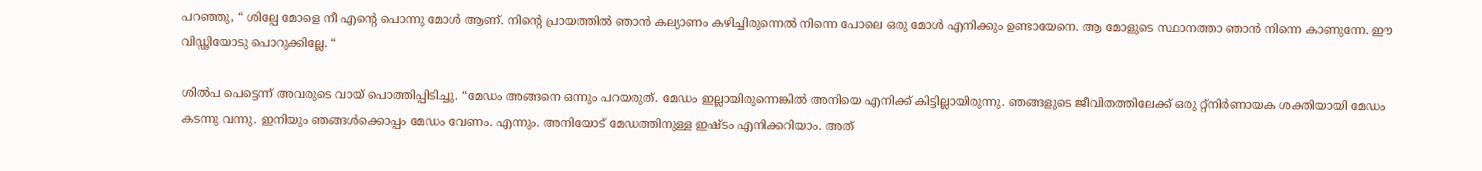പറഞ്ഞു, “ ശില്പേ മോളെ നീ എന്‍റെ പൊന്നു മോള്‍ ആണ്. നിന്‍റെ പ്രായത്തില്‍ ഞാന്‍ കല്യാണം കഴിച്ചിരുന്നെല്‍ നിന്നെ പോലെ ഒരു മോള്‍ എനിക്കും ഉണ്ടായേനെ. ആ മോളുടെ സ്ഥാനത്താ ഞാന്‍ നിന്നെ കാണുന്നേ. ഈ വിഡ്ഢിയോടു പൊറുക്കില്ലേ. “

ശില്‍പ പെട്ടെന്ന് അവരുടെ വായ്‌ പൊത്തിപ്പിടിച്ചു. “മേഡം അങ്ങനെ ഒന്നും പറയരുത്. മേഡം ഇല്ലായിരുന്നെങ്കില്‍ അനിയെ എനിക്ക് കിട്ടില്ലായിരുന്നു. ഞങ്ങളുടെ ജീവിതത്തിലേക്ക് ഒരു റ്റ്നിര്‍ണായക ശക്തിയായി മേഡം കടന്നു വന്നു. ഇനിയും ഞങ്ങള്‍ക്കൊപ്പം മേഡം വേണം. എന്നും. അനിയോട് മേഡത്തിനുള്ള ഇഷ്ടം എനിക്കറിയാം. അത്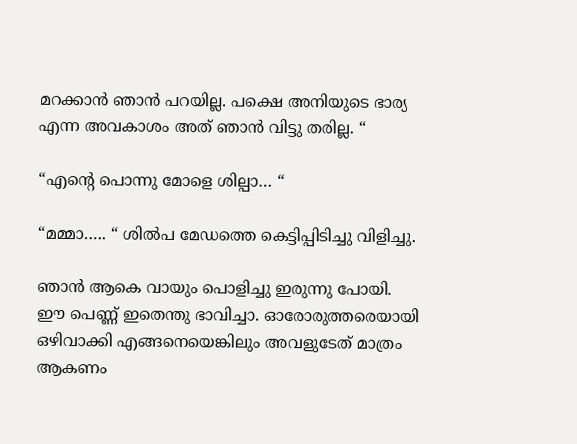മറക്കാന്‍ ഞാന്‍ പറയില്ല. പക്ഷെ അനിയുടെ ഭാര്യ എന്ന അവകാശം അത് ഞാന്‍ വിട്ടു തരില്ല. “

“എന്‍റെ പൊന്നു മോളെ ശില്പാ… “

“മമ്മാ….. “ ശില്‍പ മേഡത്തെ കെട്ടിപ്പിടിച്ചു വിളിച്ചു.

ഞാന്‍ ആകെ വായും പൊളിച്ചു ഇരുന്നു പോയി. ഈ പെണ്ണ് ഇതെന്തു ഭാവിച്ചാ. ഓരോരുത്തരെയായി ഒഴിവാക്കി എങ്ങനെയെങ്കിലും അവളുടേത്‌ മാത്രം ആകണം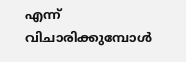എന്ന് വിചാരിക്കുമ്പോള്‍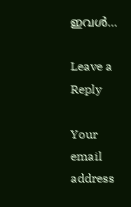ഇവള്‍‍‍‍‍‍‍‍‍‍‍‍‍‍‍‍‍‍‍‍‍‍‍‍‍‍‍‍‍‍‍‍‍‍‍‍‍‍‍‍‍‍‍‍‍‍‍‍‍‍‍‍‍‍‍‍‍‍…

Leave a Reply

Your email address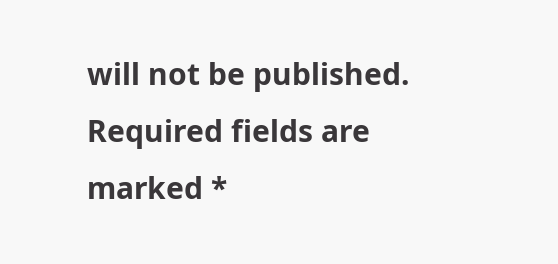will not be published. Required fields are marked *